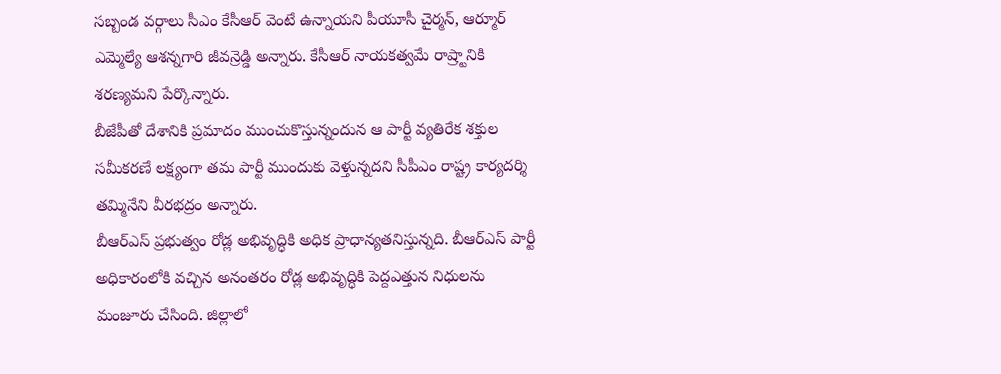సబ్బండ వర్గాలు సీఎం కేసీఆర్ వెంటే ఉన్నాయని పీయూసీ చైర్మన్, ఆర్మూర్ ఎమ్మెల్యే ఆశన్నగారి జీవన్రెడ్డి అన్నారు. కేసీఆర్ నాయకత్వమే రాష్ర్టానికి శరణ్యమని పేర్కొన్నారు.
బీజేపీతో దేశానికి ప్రమాదం ముంచుకొస్తున్నందున ఆ పార్టీ వ్యతిరేక శక్తుల సమీకరణే లక్ష్యంగా తమ పార్టీ ముందుకు వెళ్తున్నదని సీపీఎం రాష్ట్ర కార్యదర్శి తమ్మినేని వీరభద్రం అన్నారు.
బీఆర్ఎస్ ప్రభుత్వం రోడ్ల అభివృద్ధికి అధిక ప్రాధాన్యతనిస్తున్నది. బీఆర్ఎస్ పార్టీ అధికారంలోకి వచ్చిన అనంతరం రోడ్ల అభివృద్ధికి పెద్దఎత్తున నిధులను మంజూరు చేసింది. జిల్లాలో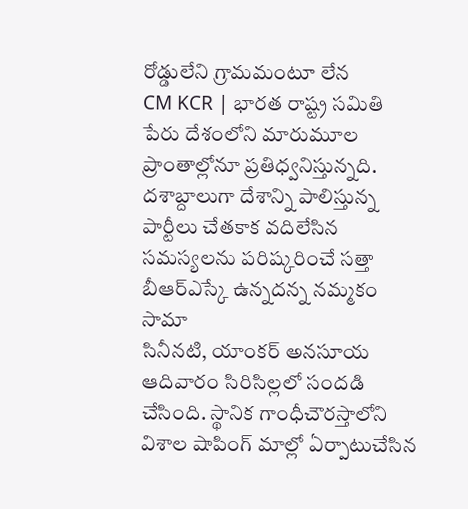రోడ్డులేని గ్రామమంటూ లేన
CM KCR | భారత రాష్ట్ర సమితి పేరు దేశంలోని మారుమూల ప్రాంతాల్లోనూ ప్రతిధ్వనిస్తున్నది. దశాబ్దాలుగా దేశాన్ని పాలిస్తున్న పార్టీలు చేతకాక వదిలేసిన సమస్యలను పరిష్కరించే సత్తా బీఆర్ఎస్కే ఉన్నదన్న నమ్మకం సామా
సినీనటి, యాంకర్ అనసూయ ఆదివారం సిరిసిల్లలో సందడి చేసింది. స్థానిక గాంధీచౌరస్తాలోని విశాల షాపింగ్ మాల్లో ఏర్పాటుచేసిన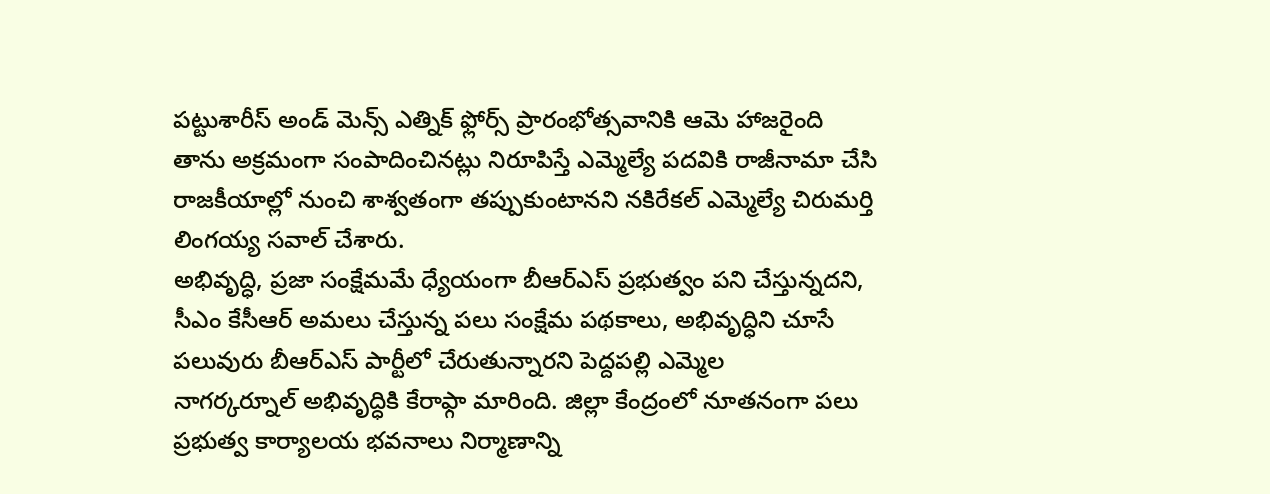పట్టుశారీస్ అండ్ మెన్స్ ఎత్నిక్ ఫ్లోర్స్ ప్రారంభోత్సవానికి ఆమె హాజరైంది
తాను అక్రమంగా సంపాదించినట్లు నిరూపిస్తే ఎమ్మెల్యే పదవికి రాజీనామా చేసి రాజకీయాల్లో నుంచి శాశ్వతంగా తప్పుకుంటానని నకిరేకల్ ఎమ్మెల్యే చిరుమర్తి లింగయ్య సవాల్ చేశారు.
అభివృద్ధి, ప్రజా సంక్షేమమే ధ్యేయంగా బీఆర్ఎస్ ప్రభుత్వం పని చేస్తున్నదని, సీఎం కేసీఆర్ అమలు చేస్తున్న పలు సంక్షేమ పథకాలు, అభివృద్ధిని చూసే పలువురు బీఆర్ఎస్ పార్టీలో చేరుతున్నారని పెద్దపల్లి ఎమ్మెల
నాగర్కర్నూల్ అభివృద్ధికి కేరాఫ్గా మారింది. జిల్లా కేంద్రంలో నూతనంగా పలు ప్రభుత్వ కార్యాలయ భవనాలు నిర్మాణాన్ని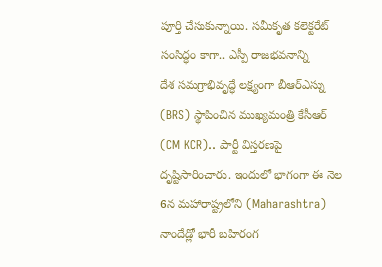పూర్తి చేసుకున్నాయి. సమీకృత కలెక్టరేట్ సంసిద్ధం కాగా.. ఎస్పీ రాజభవనాన్ని
దేశ సమగ్రాభివృద్ధే లక్ష్యంగా బీఆర్ఎస్ను (BRS) స్థాపించిన ముఖ్యమంత్రి కేసీఆర్ (CM KCR).. పార్టీ విస్తరణపై దృష్టిసారించారు. ఇందులో భాగంగా ఈ నెల 6న మహారాష్ట్రలోని (Maharashtra) నాందేడ్లో భారీ బహిరంగ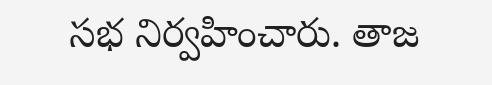సభ నిర్వహించారు. తాజ